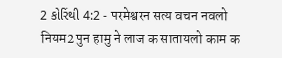2 કોરિંથી 4:2 - परमेश्वरन सत्य वचन नवलो नियम2 पुन हामु ने लाज क सातायलो काम क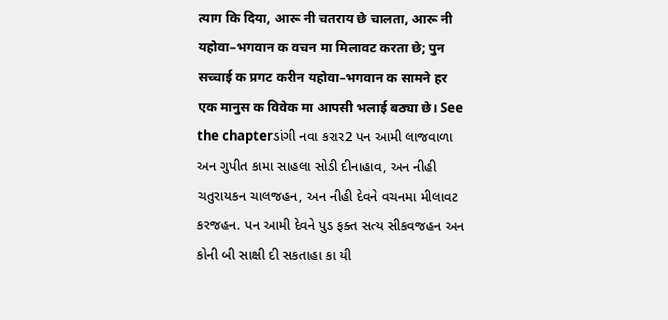त्याग कि दिया, आरू नी चतराय छे चालता, आरू नी यहोवा–भगवान क वचन मा मिलावट करता छे; पुन सच्चाई क प्रगट करीन यहोवा–भगवान क सामने हर एक मानुस क विवेक मा आपसी भलाई बठ्या छे। See the chapterડાંગી નવા કરાર2 પન આમી લાજવાળા અન ગુપીત કામા સાહલા સોડી દીનાહાવ, અન નીહી ચતુરાયકન ચાલજહન, અન નીહી દેવને વચનમા મીલાવટ કરજહન. પન આમી દેવને પુડ ફક્ત સત્ય સીકવજહન અન કોની બી સાક્ષી દી સકતાહા કા યી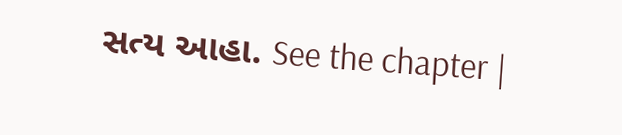સત્ય આહા. See the chapter |